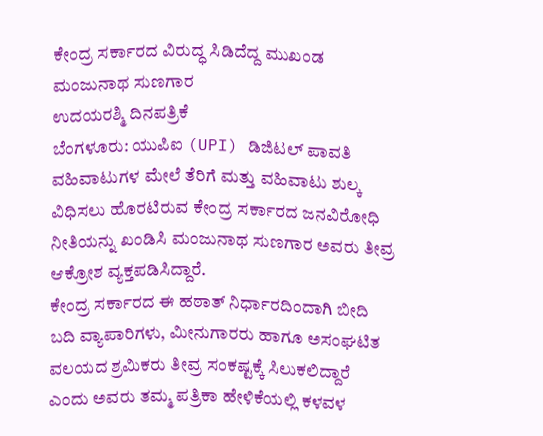ಕೇಂದ್ರ ಸರ್ಕಾರದ ವಿರುದ್ಧ ಸಿಡಿದೆದ್ದ ಮುಖಂಡ ಮಂಜುನಾಥ ಸುಣಗಾರ
ಉದಯರಶ್ಮಿ ದಿನಪತ್ರಿಕೆ
ಬೆಂಗಳೂರು: ಯುಪಿಐ (UPI) ಡಿಜಿಟಲ್ ಪಾವತಿ ವಹಿವಾಟುಗಳ ಮೇಲೆ ತೆರಿಗೆ ಮತ್ತು ವಹಿವಾಟು ಶುಲ್ಕ ವಿಧಿಸಲು ಹೊರಟಿರುವ ಕೇಂದ್ರ ಸರ್ಕಾರದ ಜನವಿರೋಧಿ ನೀತಿಯನ್ನು ಖಂಡಿಸಿ ಮಂಜುನಾಥ ಸುಣಗಾರ ಅವರು ತೀವ್ರ ಆಕ್ರೋಶ ವ್ಯಕ್ತಪಡಿಸಿದ್ದಾರೆ.
ಕೇಂದ್ರ ಸರ್ಕಾರದ ಈ ಹಠಾತ್ ನಿರ್ಧಾರದಿಂದಾಗಿ ಬೀದಿ ಬದಿ ವ್ಯಾಪಾರಿಗಳು, ಮೀನುಗಾರರು ಹಾಗೂ ಅಸಂಘಟಿತ ವಲಯದ ಶ್ರಮಿಕರು ತೀವ್ರ ಸಂಕಷ್ಟಕ್ಕೆ ಸಿಲುಕಲಿದ್ದಾರೆ ಎಂದು ಅವರು ತಮ್ಮ ಪತ್ರಿಕಾ ಹೇಳಿಕೆಯಲ್ಲಿ ಕಳವಳ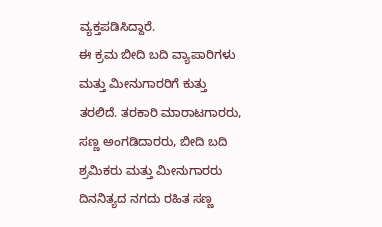ವ್ಯಕ್ತಪಡಿಸಿದ್ದಾರೆ.
ಈ ಕ್ರಮ ಬೀದಿ ಬದಿ ವ್ಯಾಪಾರಿಗಳು ಮತ್ತು ಮೀನುಗಾರರಿಗೆ ಕುತ್ತು ತರಲಿದೆ. ತರಕಾರಿ ಮಾರಾಟಗಾರರು, ಸಣ್ಣ ಅಂಗಡಿದಾರರು, ಬೀದಿ ಬದಿ ಶ್ರಮಿಕರು ಮತ್ತು ಮೀನುಗಾರರು ದಿನನಿತ್ಯದ ನಗದು ರಹಿತ ಸಣ್ಣ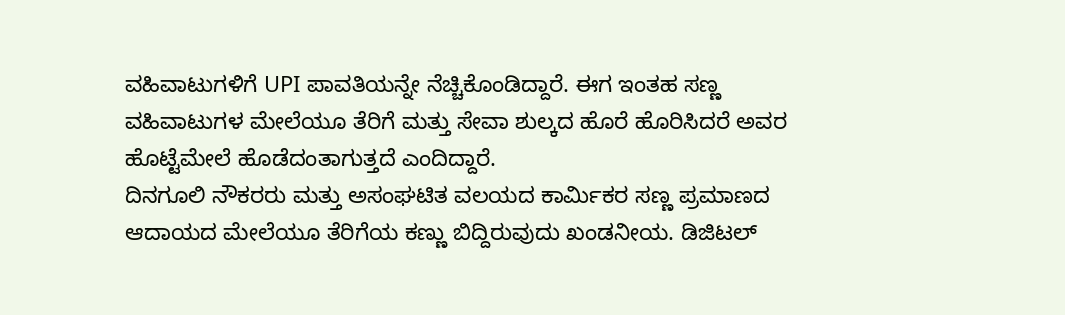ವಹಿವಾಟುಗಳಿಗೆ UPI ಪಾವತಿಯನ್ನೇ ನೆಚ್ಚಿಕೊಂಡಿದ್ದಾರೆ. ಈಗ ಇಂತಹ ಸಣ್ಣ ವಹಿವಾಟುಗಳ ಮೇಲೆಯೂ ತೆರಿಗೆ ಮತ್ತು ಸೇವಾ ಶುಲ್ಕದ ಹೊರೆ ಹೊರಿಸಿದರೆ ಅವರ ಹೊಟ್ಟೆಮೇಲೆ ಹೊಡೆದಂತಾಗುತ್ತದೆ ಎಂದಿದ್ದಾರೆ.
ದಿನಗೂಲಿ ನೌಕರರು ಮತ್ತು ಅಸಂಘಟಿತ ವಲಯದ ಕಾರ್ಮಿಕರ ಸಣ್ಣ ಪ್ರಮಾಣದ ಆದಾಯದ ಮೇಲೆಯೂ ತೆರಿಗೆಯ ಕಣ್ಣು ಬಿದ್ದಿರುವುದು ಖಂಡನೀಯ. ಡಿಜಿಟಲ್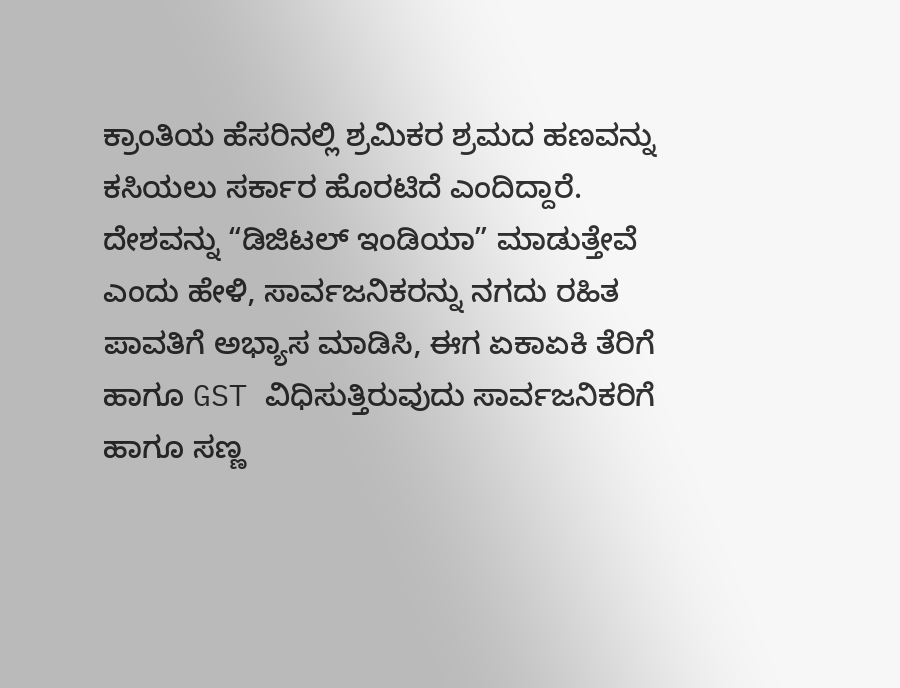ಕ್ರಾಂತಿಯ ಹೆಸರಿನಲ್ಲಿ ಶ್ರಮಿಕರ ಶ್ರಮದ ಹಣವನ್ನು ಕಸಿಯಲು ಸರ್ಕಾರ ಹೊರಟಿದೆ ಎಂದಿದ್ದಾರೆ.
ದೇಶವನ್ನು “ಡಿಜಿಟಲ್ ಇಂಡಿಯಾ” ಮಾಡುತ್ತೇವೆ ಎಂದು ಹೇಳಿ, ಸಾರ್ವಜನಿಕರನ್ನು ನಗದು ರಹಿತ ಪಾವತಿಗೆ ಅಭ್ಯಾಸ ಮಾಡಿಸಿ, ಈಗ ಏಕಾಏಕಿ ತೆರಿಗೆ ಹಾಗೂ GST ವಿಧಿಸುತ್ತಿರುವುದು ಸಾರ್ವಜನಿಕರಿಗೆ ಹಾಗೂ ಸಣ್ಣ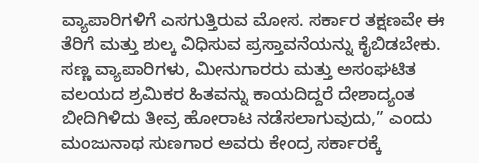ವ್ಯಾಪಾರಿಗಳಿಗೆ ಎಸಗುತ್ತಿರುವ ಮೋಸ. ಸರ್ಕಾರ ತಕ್ಷಣವೇ ಈ ತೆರಿಗೆ ಮತ್ತು ಶುಲ್ಕ ವಿಧಿಸುವ ಪ್ರಸ್ತಾವನೆಯನ್ನು ಕೈಬಿಡಬೇಕು. ಸಣ್ಣ ವ್ಯಾಪಾರಿಗಳು, ಮೀನುಗಾರರು ಮತ್ತು ಅಸಂಘಟಿತ ವಲಯದ ಶ್ರಮಿಕರ ಹಿತವನ್ನು ಕಾಯದಿದ್ದರೆ ದೇಶಾದ್ಯಂತ ಬೀದಿಗಿಳಿದು ತೀವ್ರ ಹೋರಾಟ ನಡೆಸಲಾಗುವುದು,” ಎಂದು ಮಂಜುನಾಥ ಸುಣಗಾರ ಅವರು ಕೇಂದ್ರ ಸರ್ಕಾರಕ್ಕೆ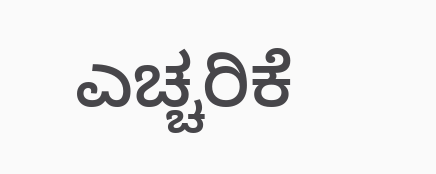ಎಚ್ಚರಿಕೆ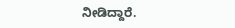ನೀಡಿದ್ದಾರೆ.